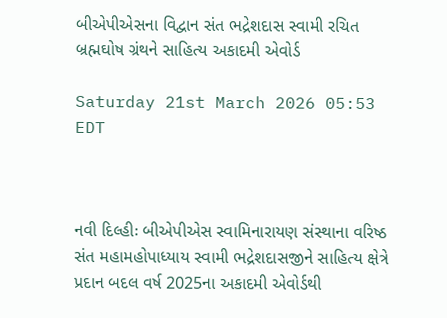બીએપીએસના વિદ્વાન સંત ભદ્રેશદાસ સ્વામી રચિત બ્રહ્મઘોષ ગ્રંથને સાહિત્ય અકાદમી એવોર્ડ

Saturday 21st March 2026 05:53 EDT



નવી દિલ્હીઃ બીએપીએસ સ્વામિનારાયણ સંસ્થાના વરિષ્ઠ સંત મહામહોપાધ્યાય સ્વામી ભદ્રેશદાસજીને સાહિત્ય ક્ષેત્રે પ્રદાન બદલ વર્ષ 2025ના અકાદમી એવોર્ડથી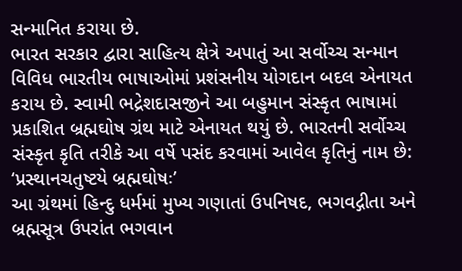સન્માનિત કરાયા છે.
ભારત સરકાર દ્વારા સાહિત્ય ક્ષેત્રે અપાતું આ સર્વોચ્ચ સન્માન વિવિધ ભારતીય ભાષાઓમાં પ્રશંસનીય યોગદાન બદલ એનાયત કરાય છે. સ્વામી ભદ્રેશદાસજીને આ બહુમાન સંસ્કૃત ભાષામાં પ્રકાશિત બ્રહ્મઘોષ ગ્રંથ માટે એનાયત થયું છે. ભારતની સર્વોચ્ચ સંસ્કૃત કૃતિ તરીકે આ વર્ષે પસંદ કરવામાં આવેલ કૃતિનું નામ છે: ‘પ્રસ્થાનચતુષ્ટયે બ્રહ્મઘોષઃ’
આ ગ્રંથમાં હિન્દુ ધર્મમાં મુખ્ય ગણાતાં ઉપનિષદ, ભગવદ્ગીતા અને બ્રહ્મસૂત્ર ઉપરાંત ભગવાન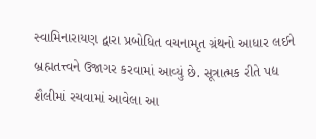સ્વામિનારાયણ દ્વારા પ્રબોધિત વચનામૃત ગ્રંથનો આધાર લઈને બ્રહ્મતત્ત્વને ઉજાગર કરવામાં આવ્યું છે. સૂત્રાત્મક રીતે પદ્ય શૈલીમાં રચવામાં આવેલા આ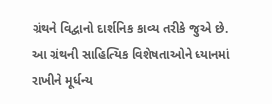ગ્રંથને વિદ્વાનો દાર્શનિક કાવ્ય તરીકે જુએ છે. આ ગ્રંથની સાહિત્યિક વિશેષતાઓને ધ્યાનમાં રાખીને મૂર્ધન્ય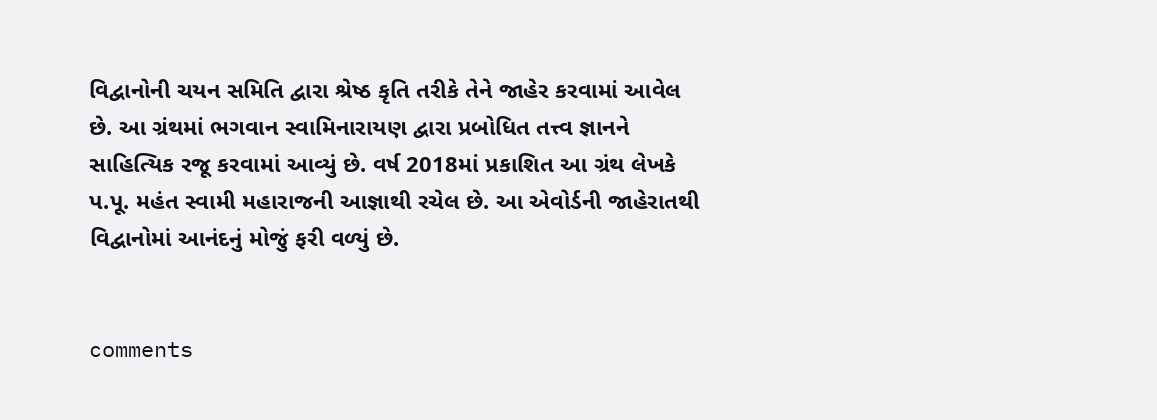વિદ્વાનોની ચયન સમિતિ દ્વારા શ્રેષ્ઠ કૃતિ તરીકે તેને જાહેર કરવામાં આવેલ છે. આ ગ્રંથમાં ભગવાન સ્વામિનારાયણ દ્વારા પ્રબોધિત તત્ત્વ જ્ઞાનને સાહિત્યિક રજૂ કરવામાં આવ્યું છે. વર્ષ 2018માં પ્રકાશિત આ ગ્રંથ લેખકે પ.પૂ. મહંત સ્વામી મહારાજની આજ્ઞાથી રચેલ છે. આ એવોર્ડની જાહેરાતથી વિદ્વાનોમાં આનંદનું મોજું ફરી વળ્યું છે.


comments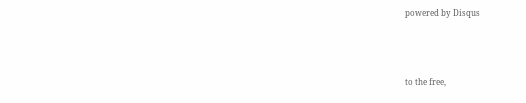powered by Disqus



to the free,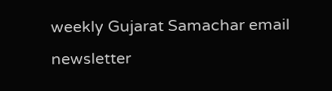weekly Gujarat Samachar email newsletter